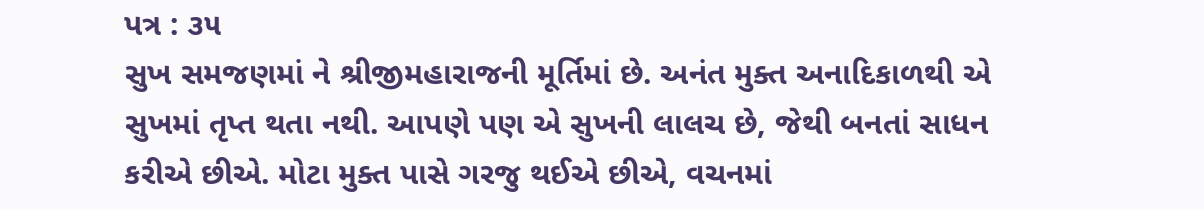પત્ર : ૩૫
સુખ સમજણમાં ને શ્રીજીમહારાજની મૂર્તિમાં છે. અનંત મુક્ત અનાદિકાળથી એ સુખમાં તૃપ્ત થતા નથી. આપણે પણ એ સુખની લાલચ છે, જેથી બનતાં સાધન કરીએ છીએ. મોટા મુક્ત પાસે ગરજુ થઈએ છીએ, વચનમાં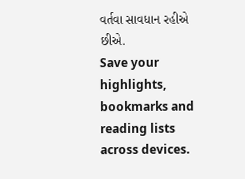વર્તવા સાવધાન રહીએ છીએ.
Save your highlights, bookmarks and reading lists across devices.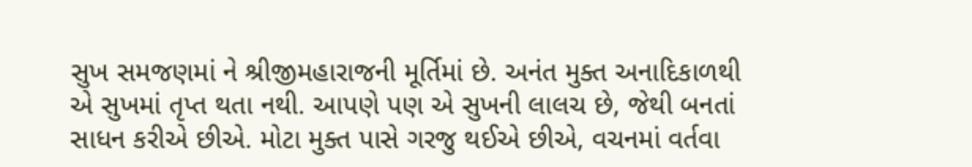સુખ સમજણમાં ને શ્રીજીમહારાજની મૂર્તિમાં છે. અનંત મુક્ત અનાદિકાળથી એ સુખમાં તૃપ્ત થતા નથી. આપણે પણ એ સુખની લાલચ છે, જેથી બનતાં સાધન કરીએ છીએ. મોટા મુક્ત પાસે ગરજુ થઈએ છીએ, વચનમાં વર્તવા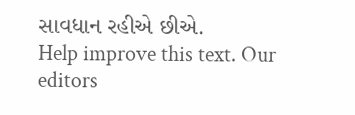સાવધાન રહીએ છીએ.
Help improve this text. Our editors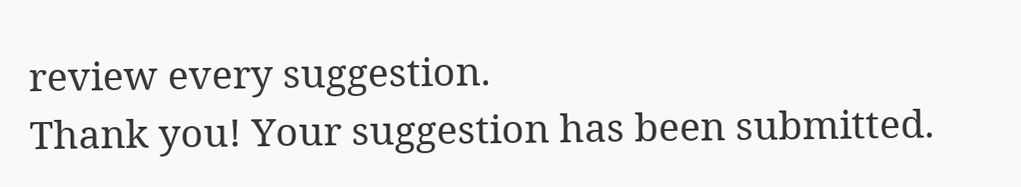review every suggestion.
Thank you! Your suggestion has been submitted.